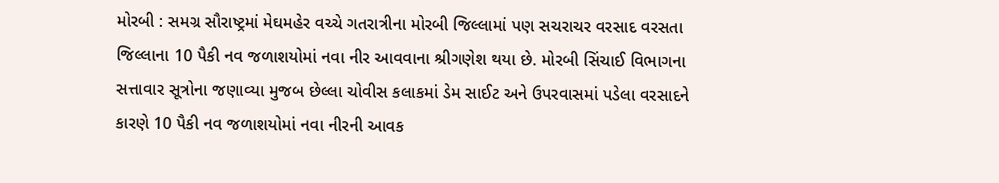મોરબી : સમગ્ર સૌરાષ્ટ્રમાં મેઘમહેર વચ્ચે ગતરાત્રીના મોરબી જિલ્લામાં પણ સચરાચર વરસાદ વરસતા જિલ્લાના 10 પૈકી નવ જળાશયોમાં નવા નીર આવવાના શ્રીગણેશ થયા છે. મોરબી સિંચાઈ વિભાગના સત્તાવાર સૂત્રોના જણાવ્યા મુજબ છેલ્લા ચોવીસ કલાકમાં ડેમ સાઈટ અને ઉપરવાસમાં પડેલા વરસાદને કારણે 10 પૈકી નવ જળાશયોમાં નવા નીરની આવક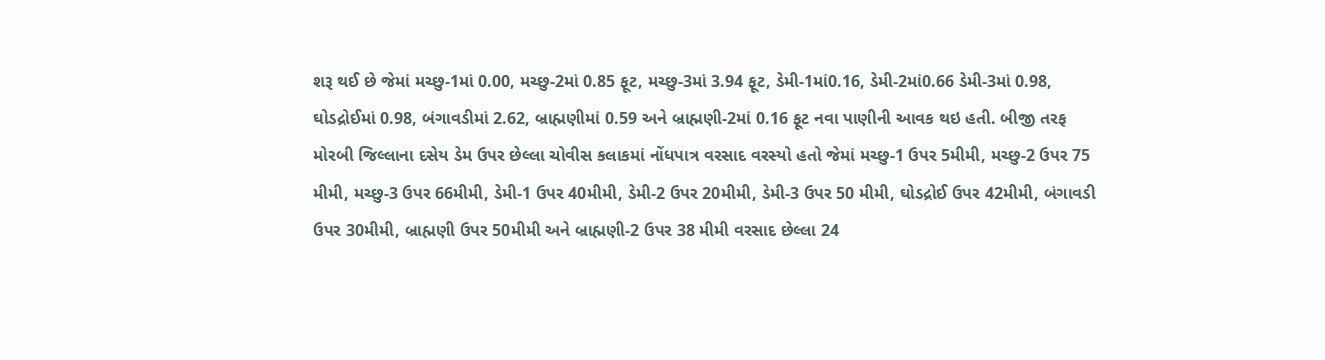શરૂ થઈ છે જેમાં મચ્છુ-1માં 0.00, મચ્છુ-2માં 0.85 ફૂટ, મચ્છુ-3માં 3.94 ફૂટ, ડેમી-1માં0.16, ડેમી-2માં0.66 ડેમી-3માં 0.98, ઘોડદ્રોઈમાં 0.98, બંગાવડીમાં 2.62, બ્રાહ્મણીમાં 0.59 અને બ્રાહ્મણી-2માં 0.16 ફૂટ નવા પાણીની આવક થઇ હતી. બીજી તરફ મોરબી જિલ્લાના દસેય ડેમ ઉપર છેલ્લા ચોવીસ કલાકમાં નોંધપાત્ર વરસાદ વરસ્યો હતો જેમાં મચ્છુ-1 ઉપર 5મીમી, મચ્છુ-2 ઉપર 75 મીમી, મચ્છુ-3 ઉપર 66મીમી, ડેમી-1 ઉપર 40મીમી, ડેમી-2 ઉપર 20મીમી, ડેમી-3 ઉપર 50 મીમી, ઘોડદ્રોઈ ઉપર 42મીમી, બંગાવડી ઉપર 30મીમી, બ્રાહ્મણી ઉપર 50મીમી અને બ્રાહ્મણી-2 ઉપર 38 મીમી વરસાદ છેલ્લા 24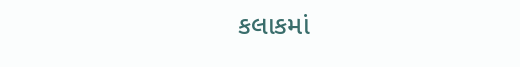કલાકમાં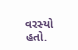વરસ્યો હતો.